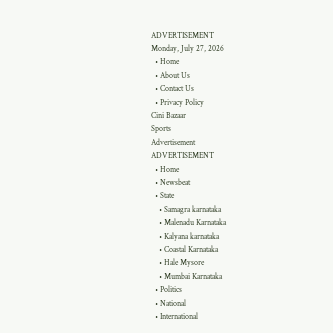ADVERTISEMENT
Monday, July 27, 2026
  • Home
  • About Us
  • Contact Us
  • Privacy Policy
Cini Bazaar
Sports
Advertisement
ADVERTISEMENT
  • Home
  • Newsbeat
  • State
    • Samagra karnataka
    • Malenadu Karnataka
    • Kalyana karnataka
    • Coastal Karnataka
    • Hale Mysore
    • Mumbai Karnataka
  • Politics
  • National
  • International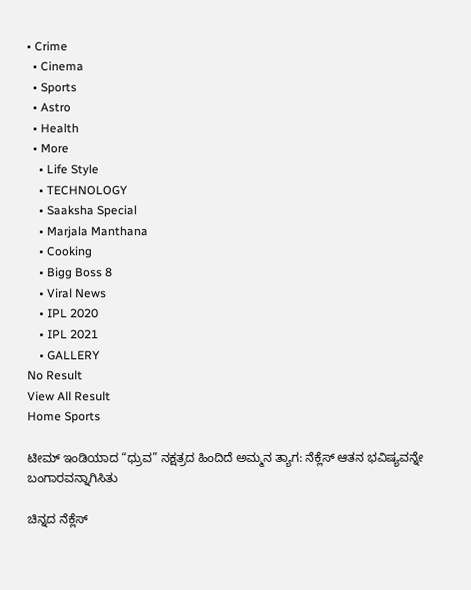• Crime
  • Cinema
  • Sports
  • Astro
  • Health
  • More
    • Life Style
    • TECHNOLOGY
    • Saaksha Special
    • Marjala Manthana
    • Cooking
    • Bigg Boss 8
    • Viral News
    • IPL 2020
    • IPL 2021
    • GALLERY
No Result
View All Result
Home Sports

ಟೀಮ್ ಇಂಡಿಯಾದ “ಧ್ರುವ” ನಕ್ಷತ್ರದ ಹಿಂದಿದೆ ಅಮ್ಮನ ತ್ಯಾಗ: ನೆಕ್ಲೆಸ್ ಆತನ ಭವಿಷ್ಯವನ್ನೇ ಬಂಗಾರವನ್ನಾಗಿಸಿತು

ಚಿನ್ನದ ನೆಕ್ಲೆಸ್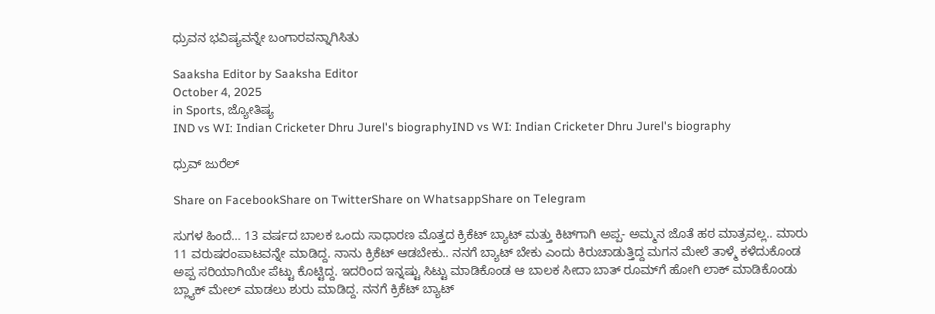ಧ್ರುವನ ಭವಿಷ್ಯವನ್ನೇ ಬಂಗಾರವನ್ನಾಗಿಸಿತು

Saaksha Editor by Saaksha Editor
October 4, 2025
in Sports, ಜ್ಯೋತಿಷ್ಯ
IND vs WI: Indian Cricketer Dhru Jurel's biographyIND vs WI: Indian Cricketer Dhru Jurel's biography

ಧ್ರುವ್ ಜುರೆಲ್

Share on FacebookShare on TwitterShare on WhatsappShare on Telegram

ಸುಗಳ ಹಿಂದೆ… 13 ವರ್ಷದ ಬಾಲಕ ಒಂದು ಸಾಧಾರಣ ಮೊತ್ತದ ಕ್ರಿಕೆಟ್ ಬ್ಯಾಟ್ ಮತ್ತು ಕಿಟ್‍ಗಾಗಿ ಅಪ್ಪ- ಅಮ್ಮನ ಜೊತೆ ಹಠ ಮಾತ್ರವಲ್ಲ.. ಮಾರು 11 ವರುಷರಂಪಾಟವನ್ನೇ ಮಾಡಿದ್ದ. ನಾನು ಕ್ರಿಕೆಟ್ ಆಡಬೇಕು.. ನನಗೆ ಬ್ಯಾಟ್ ಬೇಕು ಎಂದು ಕಿರುಚಾಡುತ್ತಿದ್ದ ಮಗನ ಮೇಲೆ ತಾಳ್ಮೆ ಕಳೆದುಕೊಂಡ ಅಪ್ಪ ಸರಿಯಾಗಿಯೇ ಪೆಟ್ಟು ಕೊಟ್ಟಿದ್ದ. ಇದರಿಂದ ಇನ್ನಷ್ಟು ಸಿಟ್ಟು ಮಾಡಿಕೊಂಡ ಆ ಬಾಲಕ ಸೀದಾ ಬಾತ್ ರೂಮ್‍ಗೆ ಹೋಗಿ ಲಾಕ್ ಮಾಡಿಕೊಂಡು ಬ್ಲ್ಯಾಕ್ ಮೇಲ್ ಮಾಡಲು ಶುರು ಮಾಡಿದ್ದ. ನನಗೆ ಕ್ರಿಕೆಟ್ ಬ್ಯಾಟ್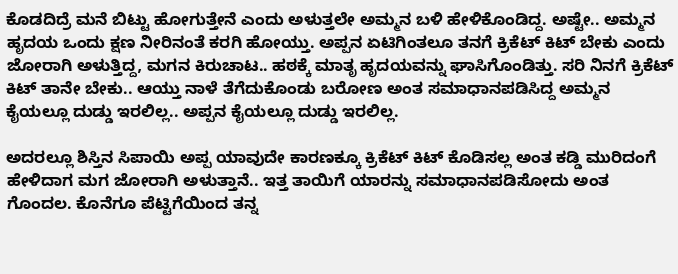ಕೊಡದಿದ್ರೆ ಮನೆ ಬಿಟ್ಟು ಹೋಗುತ್ತೇನೆ ಎಂದು ಅಳುತ್ತಲೇ ಅಮ್ಮನ ಬಳಿ ಹೇಳಿಕೊಂಡಿದ್ದ. ಅಷ್ಟೇ.. ಅಮ್ಮನ ಹೃದಯ ಒಂದು ಕ್ಷಣ ನೀರಿನಂತೆ ಕರಗಿ ಹೋಯ್ತು. ಅಪ್ಪನ ಏಟಿಗಿಂತಲೂ ತನಗೆ ಕ್ರಿಕೆಟ್ ಕಿಟ್ ಬೇಕು ಎಂದು ಜೋರಾಗಿ ಅಳುತ್ತಿದ್ದ, ಮಗನ ಕಿರುಚಾಟ.. ಹಠಕ್ಕೆ ಮಾತೃ ಹೃದಯವನ್ನು ಘಾಸಿಗೊಂಡಿತ್ತು. ಸರಿ ನಿನಗೆ ಕ್ರಿಕೆಟ್ ಕಿಟ್ ತಾನೇ ಬೇಕು.. ಆಯ್ತು ನಾಳೆ ತೆಗೆದುಕೊಂಡು ಬರೋಣ ಅಂತ ಸಮಾಧಾನಪಡಿಸಿದ್ದ ಅಮ್ಮನ ಕೈಯಲ್ಲೂ ದುಡ್ಡು ಇರಲಿಲ್ಲ.. ಅಪ್ಪನ ಕೈಯಲ್ಲೂ ದುಡ್ಡು ಇರಲಿಲ್ಲ.

ಅದರಲ್ಲೂ ಶಿಸ್ತಿನ ಸಿಪಾಯಿ ಅಪ್ಪ ಯಾವುದೇ ಕಾರಣಕ್ಕೂ ಕ್ರಿಕೆಟ್ ಕಿಟ್ ಕೊಡಿಸಲ್ಲ ಅಂತ ಕಡ್ಡಿ ಮುರಿದಂಗೆ ಹೇಳಿದಾಗ ಮಗ ಜೋರಾಗಿ ಅಳುತ್ತಾನೆ.. ಇತ್ತ ತಾಯಿಗೆ ಯಾರನ್ನು ಸಮಾಧಾನಪಡಿಸೋದು ಅಂತ ಗೊಂದಲ. ಕೊನೆಗೂ ಪೆಟ್ಟಿಗೆಯಿಂದ ತನ್ನ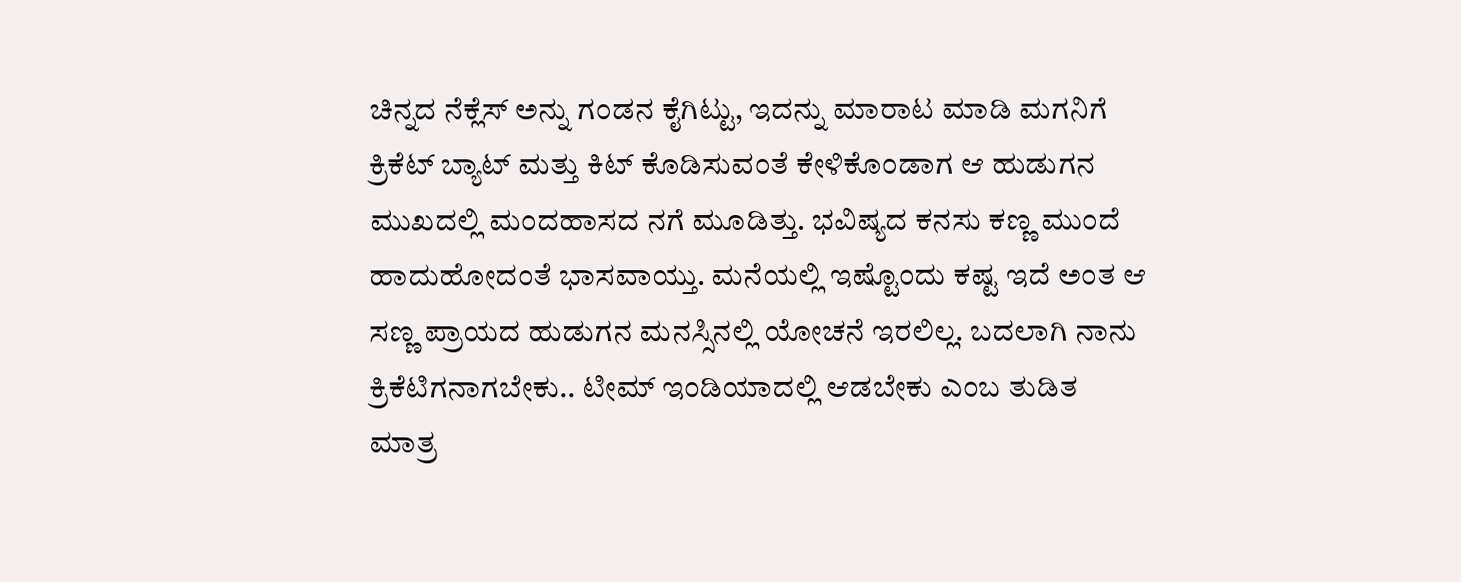ಚಿನ್ನದ ನೆಕ್ಲೆಸ್ ಅನ್ನು ಗಂಡನ ಕೈಗಿಟ್ಟು, ಇದನ್ನು ಮಾರಾಟ ಮಾಡಿ ಮಗನಿಗೆ ಕ್ರಿಕೆಟ್ ಬ್ಯಾಟ್ ಮತ್ತು ಕಿಟ್ ಕೊಡಿಸುವಂತೆ ಕೇಳಿಕೊಂಡಾಗ ಆ ಹುಡುಗನ ಮುಖದಲ್ಲಿ ಮಂದಹಾಸದ ನಗೆ ಮೂಡಿತ್ತು. ಭವಿಷ್ಯದ ಕನಸು ಕಣ್ಣ ಮುಂದೆ ಹಾದುಹೋದಂತೆ ಭಾಸವಾಯ್ತು. ಮನೆಯಲ್ಲಿ ಇಷ್ಟೊಂದು ಕಷ್ಟ ಇದೆ ಅಂತ ಆ ಸಣ್ಣ ಪ್ರಾಯದ ಹುಡುಗನ ಮನಸ್ಸಿನಲ್ಲಿ ಯೋಚನೆ ಇರಲಿಲ್ಲ. ಬದಲಾಗಿ ನಾನು ಕ್ರಿಕೆಟಿಗನಾಗಬೇಕು.. ಟೀಮ್ ಇಂಡಿಯಾದಲ್ಲಿ ಆಡಬೇಕು ಎಂಬ ತುಡಿತ ಮಾತ್ರ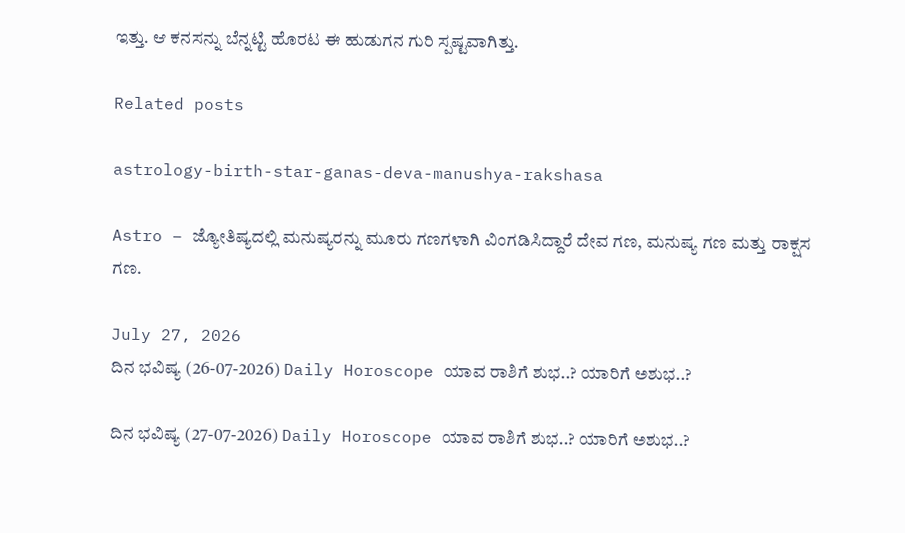ಇತ್ತು. ಆ ಕನಸನ್ನು ಬೆನ್ನಟ್ಟಿ ಹೊರಟ ಈ ಹುಡುಗನ ಗುರಿ ಸ್ಪಷ್ಟವಾಗಿತ್ತು.

Related posts

astrology-birth-star-ganas-deva-manushya-rakshasa

Astro – ಜ್ಯೋತಿಷ್ಯದಲ್ಲಿ ಮನುಷ್ಯರನ್ನು ಮೂರು ಗಣಗಳಾಗಿ ವಿಂಗಡಿಸಿದ್ದಾರೆ ದೇವ ಗಣ, ಮನುಷ್ಯ ಗಣ ಮತ್ತು ರಾಕ್ಷಸ ಗಣ.

July 27, 2026
ದಿನ ಭವಿಷ್ಯ (26-07-2026) Daily Horoscope ಯಾವ ರಾಶಿಗೆ ಶುಭ..? ಯಾರಿಗೆ ಅಶುಭ..?

ದಿನ ಭವಿಷ್ಯ (27-07-2026) Daily Horoscope ಯಾವ ರಾಶಿಗೆ ಶುಭ..? ಯಾರಿಗೆ ಅಶುಭ..?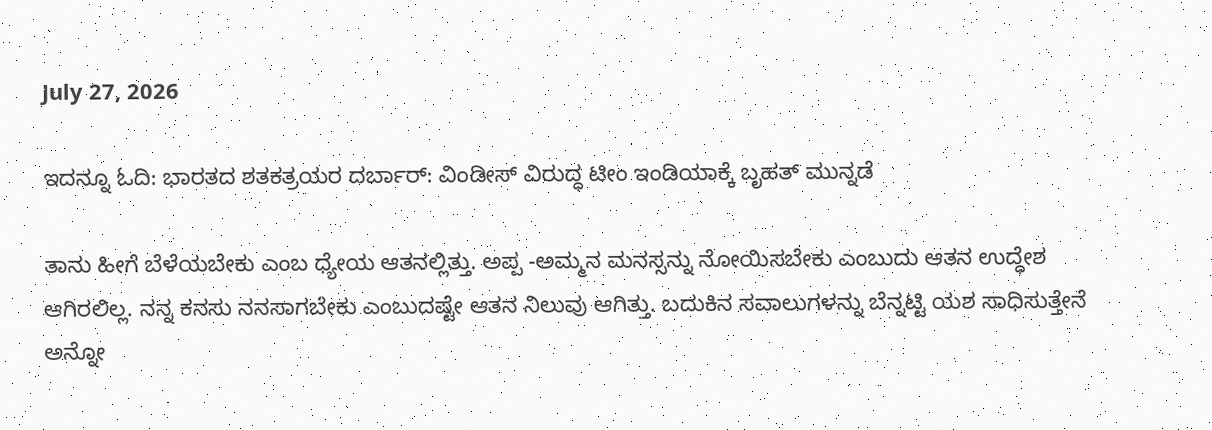July 27, 2026

ಇದನ್ನೂ ಓದಿ: ಭಾರತದ ಶತಕತ್ರಯರ ದರ್ಬಾರ್: ವಿಂಡೀಸ್ ವಿರುದ್ಧ ಟೀಂ ಇಂಡಿಯಾಕ್ಕೆ ಬೃಹತ್ ಮುನ್ನಡೆ

ತಾನು ಹೀಗೆ ಬೆಳೆಯಬೇಕು ಎಂಬ ಧ್ಯೇಯ ಆತನಲ್ಲಿತ್ತು. ಅಪ್ಪ -ಅಮ್ಮನ ಮನಸ್ಸನ್ನು ನೋಯಿಸಬೇಕು ಎಂಬುದು ಆತನ ಉದ್ಧೇಶ ಆಗಿರಲಿಲ್ಲ. ನನ್ನ ಕನಸು ನನಸಾಗಬೇಕು ಎಂಬುದಷ್ಟೇ ಆತನ ನಿಲುವು ಆಗಿತ್ತು. ಬದುಕಿನ ಸವಾಲುಗಳನ್ನು ಬೆನ್ನಟ್ಟಿ ಯಶ ಸಾಧಿಸುತ್ತೇನೆ ಅನ್ನೋ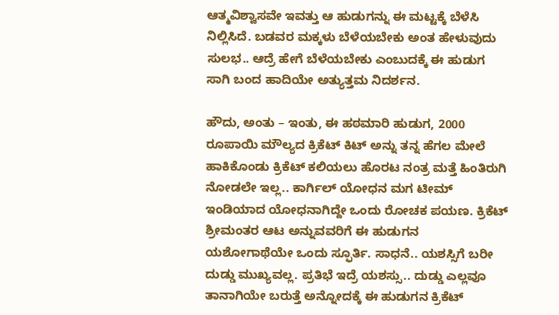ಆತ್ಮವಿಶ್ವಾಸವೇ ಇವತ್ತು ಆ ಹುಡುಗನ್ನು ಈ ಮಟ್ಟಕ್ಕೆ ಬೆಳೆಸಿ ನಿಲ್ಲಿಸಿದೆ. ಬಡವರ ಮಕ್ಕಳು ಬೆಳೆಯಬೇಕು ಅಂತ ಹೇಳುವುದು ಸುಲಭ.. ಆದ್ರೆ ಹೇಗೆ ಬೆಳೆಯಬೇಕು ಎಂಬುದಕ್ಕೆ ಈ ಹುಡುಗ ಸಾಗಿ ಬಂದ ಹಾದಿಯೇ ಅತ್ಯುತ್ತಮ ನಿದರ್ಶನ.

ಹೌದು, ಅಂತು – ಇಂತು, ಈ ಹಠಮಾರಿ ಹುಡುಗ, 2000 ರೂಪಾಯಿ ಮೌಲ್ಯದ ಕ್ರಿಕೆಟ್ ಕಿಟ್ ಅನ್ನು ತನ್ನ ಹೆಗಲ ಮೇಲೆ ಹಾಕಿಕೊಂಡು ಕ್ರಿಕೆಟ್ ಕಲಿಯಲು ಹೊರಟ ನಂತ್ರ ಮತ್ತೆ ಹಿಂತಿರುಗಿ ನೋಡಲೇ ಇಲ್ಲ.. ಕಾರ್ಗಿಲ್ ಯೋಧನ ಮಗ ಟೀಮ್ ಇಂಡಿಯಾದ ಯೋಧನಾಗಿದ್ದೇ ಒಂದು ರೋಚಕ ಪಯಣ. ಕ್ರಿಕೆಟ್ ಶ್ರೀಮಂತರ ಆಟ ಅನ್ನುವವರಿಗೆ ಈ ಹುಡುಗನ ಯಶೋಗಾಥೆಯೇ ಒಂದು ಸ್ಫೂರ್ತಿ. ಸಾಧನೆ.. ಯಶಸ್ಸಿಗೆ ಬರೀ ದುಡ್ಡು ಮುಖ್ಯವಲ್ಲ. ಪ್ರತಿಭೆ ಇದ್ರೆ ಯಶಸ್ಸು.. ದುಡ್ಡು ಎಲ್ಲವೂ ತಾನಾಗಿಯೇ ಬರುತ್ತೆ ಅನ್ನೋದಕ್ಕೆ ಈ ಹುಡುಗನ ಕ್ರಿಕೆಟ್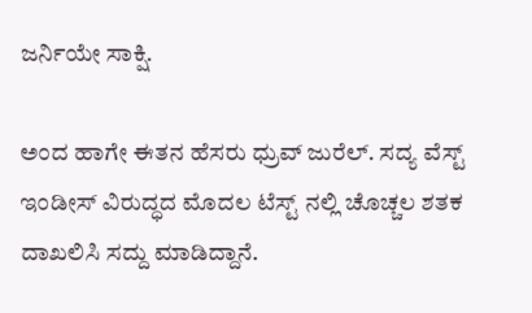ಜರ್ನಿಯೇ ಸಾಕ್ಷಿ.

ಅಂದ ಹಾಗೇ ಈತನ ಹೆಸರು ಧ್ರುವ್ ಜುರೆಲ್. ಸದ್ಯ ವೆಸ್ಟ್ ಇಂಡೀಸ್ ವಿರುದ್ಧದ ಮೊದಲ ಟೆಸ್ಟ್ ನಲ್ಲಿ ಚೊಚ್ಚಲ ಶತಕ ದಾಖಲಿಸಿ ಸದ್ದು ಮಾಡಿದ್ದಾನೆ.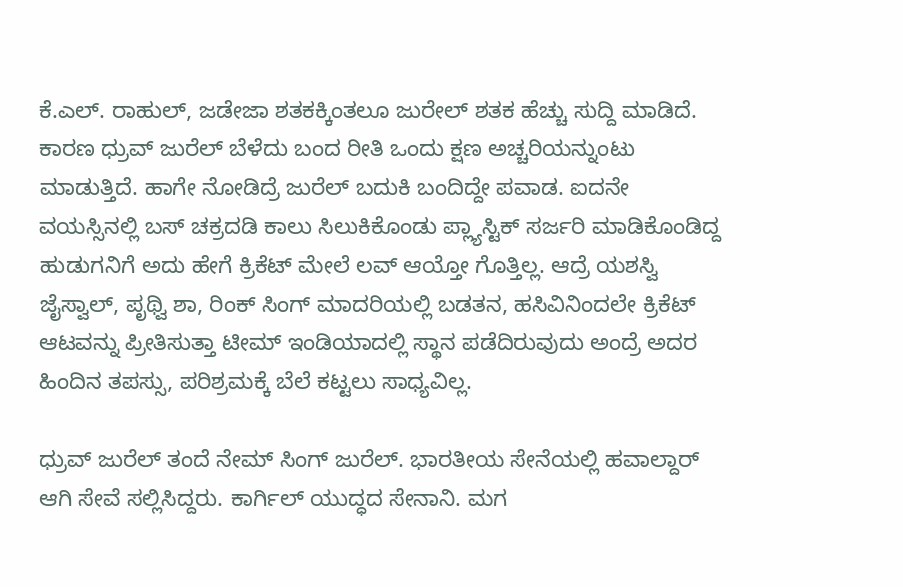ಕೆ.ಎಲ್. ರಾಹುಲ್, ಜಡೇಜಾ ಶತಕಕ್ಕಿಂತಲೂ ಜುರೇಲ್ ಶತಕ ಹೆಚ್ಚು ಸುದ್ದಿ ಮಾಡಿದೆ. ಕಾರಣ ಧ್ರುವ್ ಜುರೆಲ್ ಬೆಳೆದು ಬಂದ ರೀತಿ ಒಂದು ಕ್ಷಣ ಅಚ್ಚರಿಯನ್ನುಂಟು ಮಾಡುತ್ತಿದೆ. ಹಾಗೇ ನೋಡಿದ್ರೆ ಜುರೆಲ್ ಬದುಕಿ ಬಂದಿದ್ದೇ ಪವಾಡ. ಐದನೇ ವಯಸ್ಸಿನಲ್ಲಿ ಬಸ್ ಚಕ್ರದಡಿ ಕಾಲು ಸಿಲುಕಿಕೊಂಡು ಪ್ಲ್ಯಾಸ್ಟಿಕ್ ಸರ್ಜರಿ ಮಾಡಿಕೊಂಡಿದ್ದ ಹುಡುಗನಿಗೆ ಅದು ಹೇಗೆ ಕ್ರಿಕೆಟ್ ಮೇಲೆ ಲವ್ ಆಯ್ತೋ ಗೊತ್ತಿಲ್ಲ. ಆದ್ರೆ ಯಶಸ್ವಿ ಜೈಸ್ವಾಲ್, ಪೃಥ್ವಿ ಶಾ, ರಿಂಕ್ ಸಿಂಗ್ ಮಾದರಿಯಲ್ಲಿ ಬಡತನ, ಹಸಿವಿನಿಂದಲೇ ಕ್ರಿಕೆಟ್ ಆಟವನ್ನು ಪ್ರೀತಿಸುತ್ತಾ ಟೀಮ್ ಇಂಡಿಯಾದಲ್ಲಿ ಸ್ಥಾನ ಪಡೆದಿರುವುದು ಅಂದ್ರೆ ಅದರ ಹಿಂದಿನ ತಪಸ್ಸು, ಪರಿಶ್ರಮಕ್ಕೆ ಬೆಲೆ ಕಟ್ಟಲು ಸಾಧ್ಯವಿಲ್ಲ.

ಧ್ರುವ್ ಜುರೆಲ್ ತಂದೆ ನೇಮ್ ಸಿಂಗ್ ಜುರೆಲ್. ಭಾರತೀಯ ಸೇನೆಯಲ್ಲಿ ಹವಾಲ್ದಾರ್ ಆಗಿ ಸೇವೆ ಸಲ್ಲಿಸಿದ್ದರು. ಕಾರ್ಗಿಲ್ ಯುದ್ಧದ ಸೇನಾನಿ. ಮಗ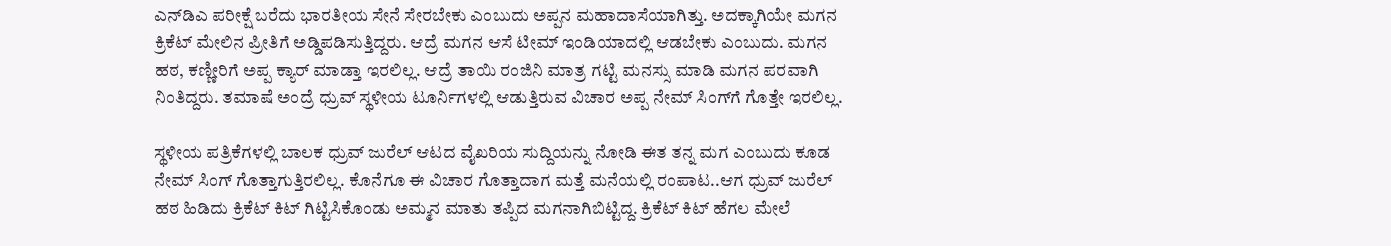ಎನ್‍ಡಿಎ ಪರೀಕ್ಷೆ ಬರೆದು ಭಾರತೀಯ ಸೇನೆ ಸೇರಬೇಕು ಎಂಬುದು ಅಪ್ಪನ ಮಹಾದಾಸೆಯಾಗಿತ್ತು. ಅದಕ್ಕಾಗಿಯೇ ಮಗನ ಕ್ರಿಕೆಟ್ ಮೇಲಿನ ಪ್ರೀತಿಗೆ ಅಡ್ಡಿಪಡಿಸುತ್ತಿದ್ದರು. ಆದ್ರೆ ಮಗನ ಆಸೆ ಟೀಮ್ ಇಂಡಿಯಾದಲ್ಲಿ ಆಡಬೇಕು ಎಂಬುದು. ಮಗನ ಹಠ, ಕಣ್ಣೀರಿಗೆ ಅಪ್ಪ ಕ್ಯಾರ್ ಮಾಡ್ತಾ ಇರಲಿಲ್ಲ. ಆದ್ರೆ ತಾಯಿ ರಂಜಿನಿ ಮಾತ್ರ ಗಟ್ಟಿ ಮನಸ್ಸು ಮಾಡಿ ಮಗನ ಪರವಾಗಿ ನಿಂತಿದ್ದರು. ತಮಾಷೆ ಅಂದ್ರೆ ಧ್ರುವ್ ಸ್ಥಳೀಯ ಟೂರ್ನಿಗಳಲ್ಲಿ ಆಡುತ್ತಿರುವ ವಿಚಾರ ಅಪ್ಪ ನೇಮ್ ಸಿಂಗ್‍ಗೆ ಗೊತ್ತೇ ಇರಲಿಲ್ಲ.

ಸ್ಥಳೀಯ ಪತ್ರಿಕೆಗಳಲ್ಲಿ ಬಾಲಕ ಧ್ರುವ್ ಜುರೆಲ್ ಆಟದ ವೈಖರಿಯ ಸುದ್ದಿಯನ್ನು ನೋಡಿ ಈತ ತನ್ನ ಮಗ ಎಂಬುದು ಕೂಡ ನೇಮ್ ಸಿಂಗ್ ಗೊತ್ತಾಗುತ್ತಿರಲಿಲ್ಲ. ಕೊನೆಗೂ ಈ ವಿಚಾರ ಗೊತ್ತಾದಾಗ ಮತ್ತೆ ಮನೆಯಲ್ಲಿ ರಂಪಾಟ..ಆಗ ಧ್ರುವ್ ಜುರೆಲ್ ಹಠ ಹಿಡಿದು ಕ್ರಿಕೆಟ್ ಕಿಟ್ ಗಿಟ್ಟಿಸಿಕೊಂಡು ಅಮ್ಮನ ಮಾತು ತಪ್ಪಿದ ಮಗನಾಗಿಬಿಟ್ಟಿದ್ದ. ಕ್ರಿಕೆಟ್ ಕಿಟ್ ಹೆಗಲ ಮೇಲೆ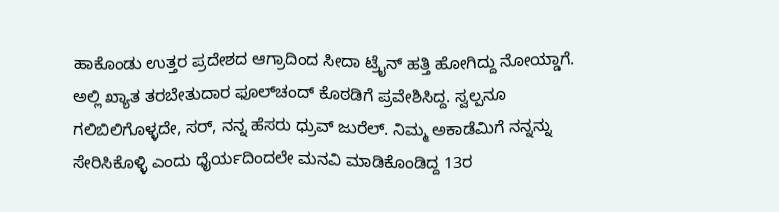ಹಾಕೊಂಡು ಉತ್ತರ ಪ್ರದೇಶದ ಆಗ್ರಾದಿಂದ ಸೀದಾ ಟ್ರೈನ್ ಹತ್ತಿ ಹೋಗಿದ್ದು ನೋಯ್ಡಾಗೆ. ಅಲ್ಲಿ ಖ್ಯಾತ ತರಬೇತುದಾರ ಫೂಲ್‍ಚಂದ್ ಕೊಠಡಿಗೆ ಪ್ರವೇಶಿಸಿದ್ದ. ಸ್ವಲ್ಪನೂ ಗಲಿಬಿಲಿಗೊಳ್ಳದೇ, ಸರ್, ನನ್ನ ಹೆಸರು ಧ್ರುವ್ ಜುರೆಲ್. ನಿಮ್ಮ ಅಕಾಡೆಮಿಗೆ ನನ್ನನ್ನು ಸೇರಿಸಿಕೊಳ್ಳಿ ಎಂದು ಧೈರ್ಯದಿಂದಲೇ ಮನವಿ ಮಾಡಿಕೊಂಡಿದ್ದ 13ರ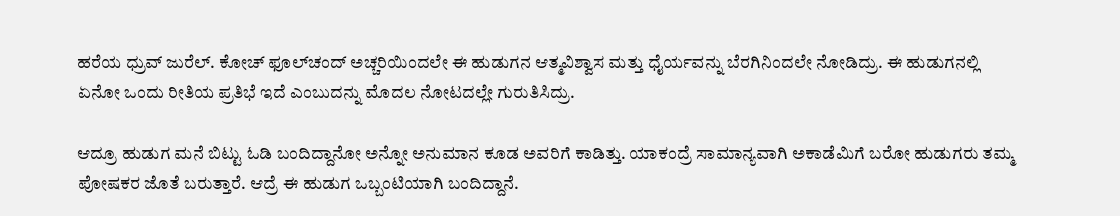ಹರೆಯ ಧ್ರುವ್ ಜುರೆಲ್. ಕೋಚ್ ಫೂಲ್‍ಚಂದ್ ಅಚ್ಚರಿಯಿಂದಲೇ ಈ ಹುಡುಗನ ಆತ್ಮವಿಶ್ವಾಸ ಮತ್ತು ಧೈರ್ಯವನ್ನು ಬೆರಗಿನಿಂದಲೇ ನೋಡಿದ್ರು. ಈ ಹುಡುಗನಲ್ಲಿ ಏನೋ ಒಂದು ರೀತಿಯ ಪ್ರತಿಭೆ ಇದೆ ಎಂಬುದನ್ನು ಮೊದಲ ನೋಟದಲ್ಲೇ ಗುರುತಿಸಿದ್ರು.

ಆದ್ರೂ ಹುಡುಗ ಮನೆ ಬಿಟ್ಟು ಓಡಿ ಬಂದಿದ್ದಾನೋ ಅನ್ನೋ ಅನುಮಾನ ಕೂಡ ಅವರಿಗೆ ಕಾಡಿತ್ತು. ಯಾಕಂದ್ರೆ ಸಾಮಾನ್ಯವಾಗಿ ಅಕಾಡೆಮಿಗೆ ಬರೋ ಹುಡುಗರು ತಮ್ಮ ಪೋಷಕರ ಜೊತೆ ಬರುತ್ತಾರೆ. ಆದ್ರೆ ಈ ಹುಡುಗ ಒಬ್ಬಂಟಿಯಾಗಿ ಬಂದಿದ್ದಾನೆ.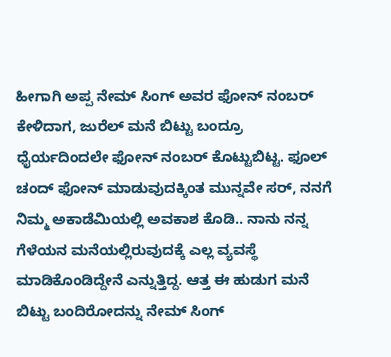ಹೀಗಾಗಿ ಅಪ್ಪ ನೇಮ್ ಸಿಂಗ್ ಅವರ ಫೋನ್ ನಂಬರ್ ಕೇಳಿದಾಗ, ಜುರೆಲ್ ಮನೆ ಬಿಟ್ಟು ಬಂದ್ರೂ ಧೈರ್ಯದಿಂದಲೇ ಫೋನ್ ನಂಬರ್ ಕೊಟ್ಟುಬಿಟ್ಟ. ಫೂಲ್ ಚಂದ್ ಫೋನ್ ಮಾಡುವುದಕ್ಕಿಂತ ಮುನ್ನವೇ ಸರ್, ನನಗೆ ನಿಮ್ಮ ಅಕಾಡೆಮಿಯಲ್ಲಿ ಅವಕಾಶ ಕೊಡಿ.. ನಾನು ನನ್ನ ಗೆಳೆಯನ ಮನೆಯಲ್ಲಿರುವುದಕ್ಕೆ ಎಲ್ಲ ವ್ಯವಸ್ಥೆ ಮಾಡಿಕೊಂಡಿದ್ದೇನೆ ಎನ್ನುತ್ತಿದ್ದ. ಆತ್ತ ಈ ಹುಡುಗ ಮನೆ ಬಿಟ್ಟು ಬಂದಿರೋದನ್ನು ನೇಮ್ ಸಿಂಗ್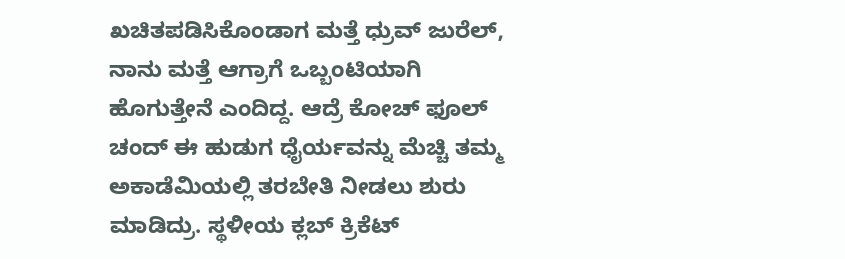ಖಚಿತಪಡಿಸಿಕೊಂಡಾಗ ಮತ್ತೆ ಧ್ರುವ್ ಜುರೆಲ್, ನಾನು ಮತ್ತೆ ಆಗ್ರಾಗೆ ಒಬ್ಬಂಟಿಯಾಗಿ ಹೊಗುತ್ತೇನೆ ಎಂದಿದ್ದ. ಆದ್ರೆ ಕೋಚ್ ಫೂಲ್ ಚಂದ್ ಈ ಹುಡುಗ ಧೈರ್ಯವನ್ನು ಮೆಚ್ಚಿ ತಮ್ಮ ಅಕಾಡೆಮಿಯಲ್ಲಿ ತರಬೇತಿ ನೀಡಲು ಶುರು ಮಾಡಿದ್ರು. ಸ್ಥಳೀಯ ಕ್ಲಬ್ ಕ್ರಿಕೆಟ್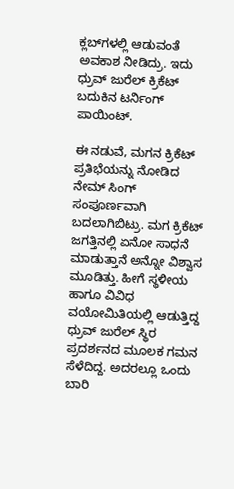ಕ್ಲಬ್‍ಗಳಲ್ಲಿ ಆಡುವಂತೆ ಅವಕಾಶ ನೀಡಿದ್ರು. ಇದು ಧ್ರುವ್ ಜುರೆಲ್ ಕ್ರಿಕೆಟ್ ಬದುಕಿನ ಟರ್ನಿಂಗ್ ಪಾಯಿಂಟ್.

ಈ ನಡುವೆ, ಮಗನ ಕ್ರಿಕೆಟ್ ಪ್ರತಿಭೆಯನ್ನು ನೋಡಿದ ನೇಮ್ ಸಿಂಗ್ ಸಂಪೂರ್ಣವಾಗಿ ಬದಲಾಗಿಬಿಟ್ರು. ಮಗ ಕ್ರಿಕೆಟ್ ಜಗತ್ತಿನಲ್ಲಿ ಏನೋ ಸಾಧನೆ ಮಾಡುತ್ತಾನೆ ಅನ್ನೋ ವಿಶ್ವಾಸ ಮೂಡಿತ್ತು. ಹೀಗೆ ಸ್ಥಳೀಯ ಹಾಗೂ ವಿವಿಧ ವಯೋಮಿತಿಯಲ್ಲಿ ಆಡುತ್ತಿದ್ದ ಧ್ರುವ್ ಜುರೆಲ್ ಸ್ಥಿರ ಪ್ರದರ್ಶನದ ಮೂಲಕ ಗಮನ ಸೆಳೆದಿದ್ದ. ಅದರಲ್ಲೂ ಒಂದು ಬಾರಿ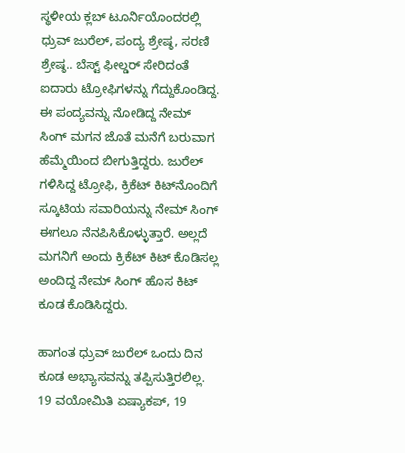ಸ್ಥಳೀಯ ಕ್ಲಬ್ ಟೂರ್ನಿಯೊಂದರಲ್ಲಿ ಧ್ರುವ್ ಜುರೆಲ್, ಪಂದ್ಯ ಶ್ರೇಷ್ಠ, ಸರಣಿ ಶ್ರೇಷ್ಠ.. ಬೆಸ್ಟ್ ಫೀಲ್ಡರ್ ಸೇರಿದಂತೆ ಐದಾರು ಟ್ರೋಫಿಗಳನ್ನು ಗೆದ್ದುಕೊಂಡಿದ್ದ. ಈ ಪಂದ್ಯವನ್ನು ನೋಡಿದ್ದ ನೇಮ್ ಸಿಂಗ್ ಮಗನ ಜೊತೆ ಮನೆಗೆ ಬರುವಾಗ ಹೆಮ್ಮೆಯಿಂದ ಬೀಗುತ್ತಿದ್ದರು. ಜುರೆಲ್ ಗಳಿಸಿದ್ದ ಟ್ರೋಫಿ, ಕ್ರಿಕೆಟ್ ಕಿಟ್‍ನೊಂದಿಗೆ ಸ್ಕೂಟಿಯ ಸವಾರಿಯನ್ನು ನೇಮ್ ಸಿಂಗ್ ಈಗಲೂ ನೆನಪಿಸಿಕೊಳ್ಳುತ್ತಾರೆ. ಅಲ್ಲದೆ ಮಗನಿಗೆ ಅಂದು ಕ್ರಿಕೆಟ್ ಕಿಟ್ ಕೊಡಿಸಲ್ಲ ಅಂದಿದ್ದ ನೇಮ್ ಸಿಂಗ್ ಹೊಸ ಕಿಟ್ ಕೂಡ ಕೊಡಿಸಿದ್ದರು.

ಹಾಗಂತ ಧ್ರುವ್ ಜುರೆಲ್ ಒಂದು ದಿನ ಕೂಡ ಅಭ್ಯಾಸವನ್ನು ತಪ್ಪಿಸುತ್ತಿರಲಿಲ್ಲ. 19 ವಯೋಮಿತಿ ಏಷ್ಯಾಕಪ್, 19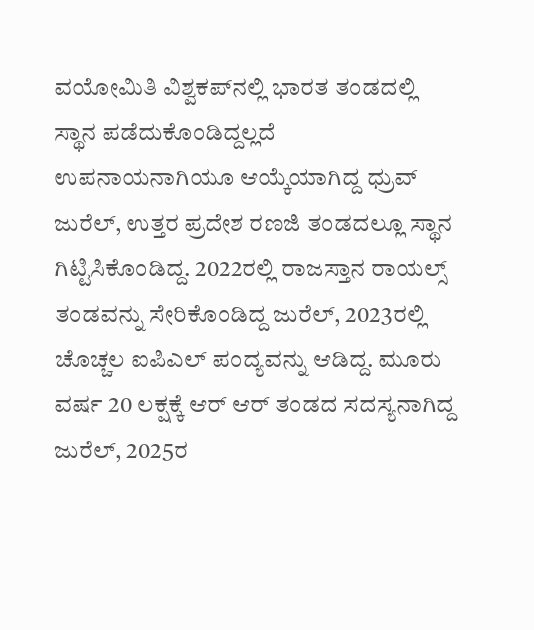ವಯೋಮಿತಿ ವಿಶ್ವಕಪ್‍ನಲ್ಲಿ ಭಾರತ ತಂಡದಲ್ಲಿ ಸ್ಥಾನ ಪಡೆದುಕೊಂಡಿದ್ದಲ್ಲದೆ ಉಪನಾಯನಾಗಿಯೂ ಆಯ್ಕೆಯಾಗಿದ್ದ ಧ್ರುವ್ ಜುರೆಲ್, ಉತ್ತರ ಪ್ರದೇಶ ರಣಜಿ ತಂಡದಲ್ಲೂ ಸ್ಥಾನ ಗಿಟ್ಟಿಸಿಕೊಂಡಿದ್ದ. 2022ರಲ್ಲಿ ರಾಜಸ್ತಾನ ರಾಯಲ್ಸ್ ತಂಡವನ್ನು ಸೇರಿಕೊಂಡಿದ್ದ ಜುರೆಲ್, 2023ರಲ್ಲಿ ಚೊಚ್ಚಲ ಐಪಿಎಲ್ ಪಂದ್ಯವನ್ನು ಆಡಿದ್ದ. ಮೂರು ವರ್ಷ 20 ಲಕ್ಷಕ್ಕೆ ಆರ್ ಆರ್ ತಂಡದ ಸದಸ್ಯನಾಗಿದ್ದ ಜುರೆಲ್, 2025ರ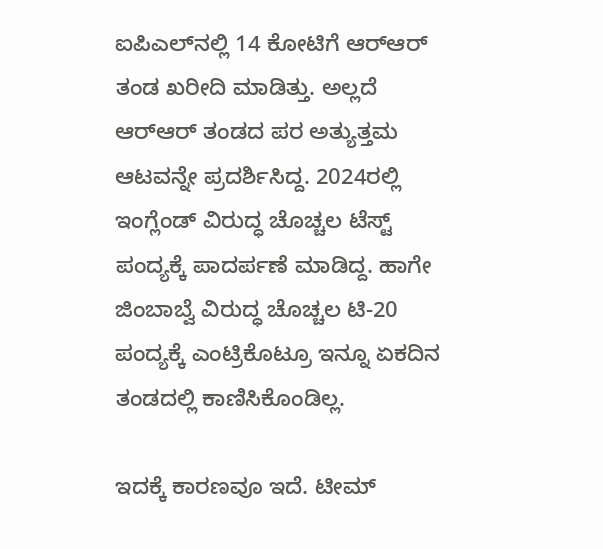ಐಪಿಎಲ್‍ನಲ್ಲಿ 14 ಕೋಟಿಗೆ ಆರ್‍ಆರ್ ತಂಡ ಖರೀದಿ ಮಾಡಿತ್ತು. ಅಲ್ಲದೆ ಆರ್‍ಆರ್ ತಂಡದ ಪರ ಅತ್ಯುತ್ತಮ ಆಟವನ್ನೇ ಪ್ರದರ್ಶಿಸಿದ್ದ. 2024ರಲ್ಲಿ ಇಂಗ್ಲೆಂಡ್ ವಿರುದ್ಧ ಚೊಚ್ಚಲ ಟೆಸ್ಟ್ ಪಂದ್ಯಕ್ಕೆ ಪಾದರ್ಪಣೆ ಮಾಡಿದ್ದ. ಹಾಗೇ ಜಿಂಬಾಬ್ವೆ ವಿರುದ್ಧ ಚೊಚ್ಚಲ ಟಿ-20 ಪಂದ್ಯಕ್ಕೆ ಎಂಟ್ರಿಕೊಟ್ರೂ ಇನ್ನೂ ಏಕದಿನ ತಂಡದಲ್ಲಿ ಕಾಣಿಸಿಕೊಂಡಿಲ್ಲ.

ಇದಕ್ಕೆ ಕಾರಣವೂ ಇದೆ. ಟೀಮ್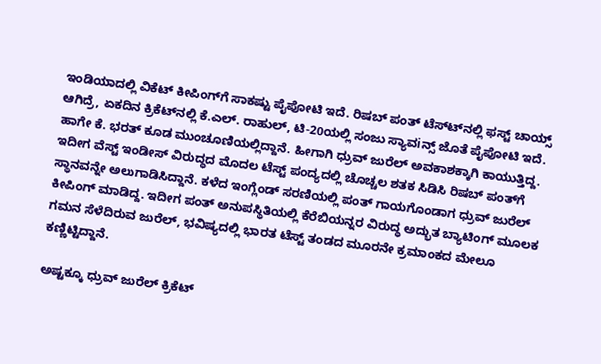ಇಂಡಿಯಾದಲ್ಲಿ ವಿಕೆಟ್ ಕೀಪಿಂಗ್‍ಗೆ ಸಾಕಷ್ಟು ಪೈಪೋಟಿ ಇದೆ. ರಿಷಬ್ ಪಂತ್ ಟೆಸ್ಟ್‍ನಲ್ಲಿ ಫಸ್ಟ್ ಚಾಯ್ಸ್ ಆಗಿದ್ರೆ, ಏಕದಿನ ಕ್ರಿಕೆಟ್‍ನಲ್ಲಿ ಕೆ.ಎಲ್. ರಾಹುಲ್, ಟಿ-20ಯಲ್ಲಿ ಸಂಜು ಸ್ಯಾವiನ್ಸ್ ಜೊತೆ ಪೈಪೋಟಿ ಇದೆ. ಹಾಗೇ ಕೆ. ಭರತ್ ಕೂಡ ಮುಂಚೂಣಿಯಲ್ಲಿದ್ದಾನೆ. ಹೀಗಾಗಿ ಧ್ರುವ್ ಜುರೆಲ್ ಅವಕಾಶಕ್ಕಾಗಿ ಕಾಯುತ್ತಿದ್ದ. ಇದೀಗ ವೆಸ್ಟ್ ಇಂಡೀಸ್ ವಿರುದ್ಧದ ಮೊದಲ ಟೆಸ್ಟ್ ಪಂದ್ಯದಲ್ಲಿ ಚೊಚ್ಚಲ ಶತಕ ಸಿಡಿಸಿ ರಿಷಬ್ ಪಂತ್‍ಗೆ ಸ್ಥಾನವನ್ನೇ ಅಲುಗಾಡಿಸಿದ್ದಾನೆ. ಕಳೆದ ಇಂಗ್ಲೆಂಡ್ ಸರಣಿಯಲ್ಲಿ ಪಂತ್ ಗಾಯಗೊಂಡಾಗ ಧ್ರುವ್ ಜುರೆಲ್ ಕೀಪಿಂಗ್ ಮಾಡಿದ್ದ. ಇದೀಗ ಪಂತ್ ಅನುಪಸ್ಥಿತಿಯಲ್ಲಿ ಕೆರೆಬಿಯನ್ನರ ವಿರುದ್ಧ ಅದ್ಭುತ ಬ್ಯಾಟಿಂಗ್ ಮೂಲಕ ಗಮನ ಸೆಳೆದಿರುವ ಜುರೆಲ್, ಭವಿಷ್ಯದಲ್ಲಿ ಭಾರತ ಟೆಸ್ಟ್ ತಂಡದ ಮೂರನೇ ಕ್ರಮಾಂಕದ ಮೇಲೂ ಕಣ್ಣಿಟ್ಟಿದ್ದಾನೆ.

ಅಷ್ಟಕ್ಕೂ ಧ್ರುವ್ ಜುರೆಲ್ ಕ್ರಿಕೆಟ್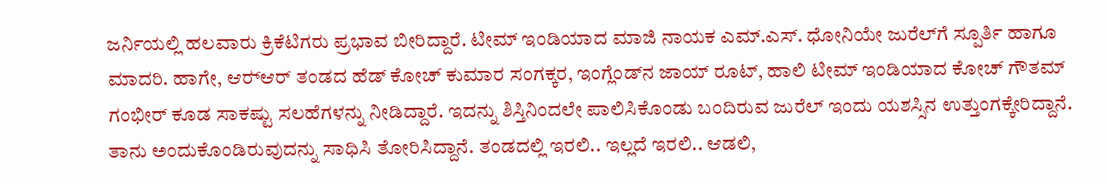ಜರ್ನಿಯಲ್ಲಿ ಹಲವಾರು ಕ್ರಿಕೆಟಿಗರು ಪ್ರಭಾವ ಬೀರಿದ್ದಾರೆ. ಟೀಮ್ ಇಂಡಿಯಾದ ಮಾಜಿ ನಾಯಕ ಎಮ್.ಎಸ್. ಧೋನಿಯೇ ಜುರೆಲ್‍ಗೆ ಸ್ಪೂರ್ತಿ ಹಾಗೂ ಮಾದರಿ. ಹಾಗೇ, ಆರ್‍ಆರ್ ತಂಡದ ಹೆಡ್ ಕೋಚ್ ಕುಮಾರ ಸಂಗಕ್ಕರ, ಇಂಗ್ಲೆಂಡ್‍ನ ಜಾಯ್ ರೂಟ್, ಹಾಲಿ ಟೀಮ್ ಇಂಡಿಯಾದ ಕೋಚ್ ಗೌತಮ್ ಗಂಭೀರ್ ಕೂಡ ಸಾಕಷ್ಟು ಸಲಹೆಗಳನ್ನು ನೀಡಿದ್ದಾರೆ. ಇದನ್ನು ಶಿಸ್ತಿನಿಂದಲೇ ಪಾಲಿಸಿಕೊಂಡು ಬಂದಿರುವ ಜುರೆಲ್ ಇಂದು ಯಶಸ್ಸಿನ ಉತ್ತುಂಗಕ್ಕೇರಿದ್ದಾನೆ. ತಾನು ಅಂದುಕೊಂಡಿರುವುದನ್ನು ಸಾಧಿಸಿ ತೋರಿಸಿದ್ದಾನೆ. ತಂಡದಲ್ಲಿ ಇರಲಿ.. ಇಲ್ಲದೆ ಇರಲಿ.. ಆಡಲಿ,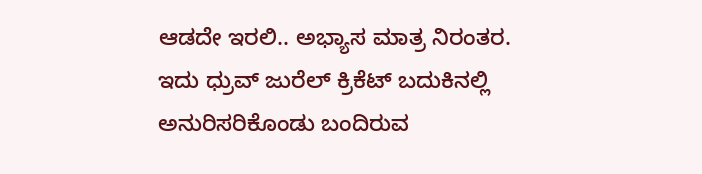ಆಡದೇ ಇರಲಿ.. ಅಭ್ಯಾಸ ಮಾತ್ರ ನಿರಂತರ. ಇದು ಧ್ರುವ್ ಜುರೆಲ್ ಕ್ರಿಕೆಟ್ ಬದುಕಿನಲ್ಲಿ ಅನುರಿಸರಿಕೊಂಡು ಬಂದಿರುವ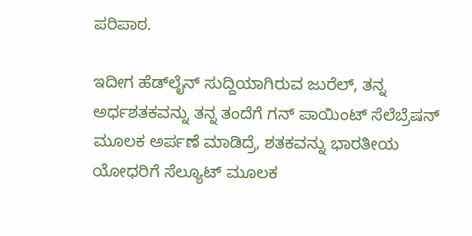ಪರಿಪಾಠ.

ಇದೀಗ ಹೆಡ್‍ಲೈನ್ ಸುದ್ದಿಯಾಗಿರುವ ಜುರೆಲ್, ತನ್ನ ಅರ್ಧಶತಕವನ್ನು ತನ್ನ ತಂದೆಗೆ ಗನ್ ಪಾಯಿಂಟ್ ಸೆಲೆಬ್ರೆಷನ್ ಮೂಲಕ ಅರ್ಪಣೆ ಮಾಡಿದ್ರೆ, ಶತಕವನ್ನು ಭಾರತೀಯ ಯೋಧರಿಗೆ ಸೆಲ್ಯೂಟ್ ಮೂಲಕ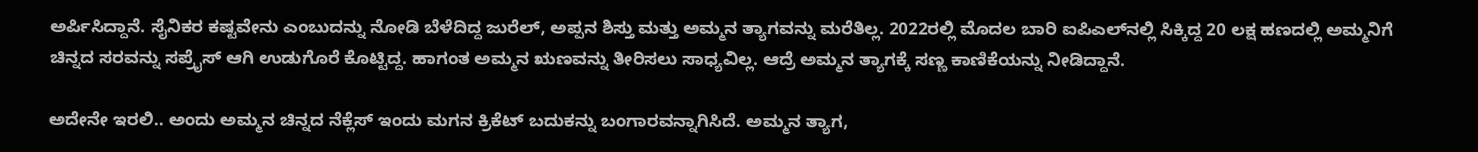ಅರ್ಪಿಸಿದ್ದಾನೆ. ಸೈನಿಕರ ಕಷ್ಟವೇನು ಎಂಬುದನ್ನು ನೋಡಿ ಬೆಳೆದಿದ್ದ ಜುರೆಲ್, ಅಪ್ಪನ ಶಿಸ್ತು ಮತ್ತು ಅಮ್ಮನ ತ್ಯಾಗವನ್ನು ಮರೆತಿಲ್ಲ. 2022ರಲ್ಲಿ ಮೊದಲ ಬಾರಿ ಐಪಿಎಲ್‍ನಲ್ಲಿ ಸಿಕ್ಕಿದ್ದ 20 ಲಕ್ಷ ಹಣದಲ್ಲಿ ಅಮ್ಮನಿಗೆ ಚಿನ್ನದ ಸರವನ್ನು ಸಪ್ರೈಸ್ ಆಗಿ ಉಡುಗೊರೆ ಕೊಟ್ಟಿದ್ದ. ಹಾಗಂತ ಅಮ್ಮನ ಋಣವನ್ನು ತೀರಿಸಲು ಸಾಧ್ಯವಿಲ್ಲ. ಆದ್ರೆ ಅಮ್ಮನ ತ್ಯಾಗಕ್ಕೆ ಸಣ್ಣ ಕಾಣಿಕೆಯನ್ನು ನೀಡಿದ್ದಾನೆ.

ಅದೇನೇ ಇರಲಿ.. ಅಂದು ಅಮ್ಮನ ಚಿನ್ನದ ನೆಕ್ಲೆಸ್ ಇಂದು ಮಗನ ಕ್ರಿಕೆಟ್ ಬದುಕನ್ನು ಬಂಗಾರವನ್ನಾಗಿಸಿದೆ. ಅಮ್ಮನ ತ್ಯಾಗ,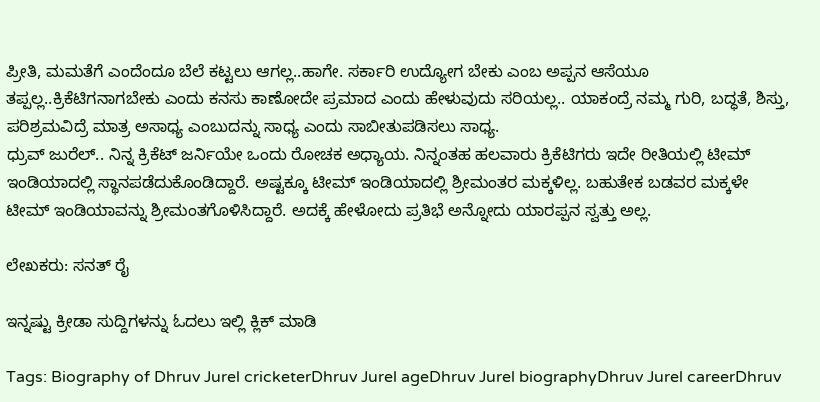ಪ್ರೀತಿ, ಮಮತೆಗೆ ಎಂದೆಂದೂ ಬೆಲೆ ಕಟ್ಟಲು ಆಗಲ್ಲ..ಹಾಗೇ. ಸರ್ಕಾರಿ ಉದ್ಯೋಗ ಬೇಕು ಎಂಬ ಅಪ್ಪನ ಆಸೆಯೂ ತಪ್ಪಲ್ಲ..ಕ್ರಿಕೆಟಿಗನಾಗಬೇಕು ಎಂದು ಕನಸು ಕಾಣೋದೇ ಪ್ರಮಾದ ಎಂದು ಹೇಳುವುದು ಸರಿಯಲ್ಲ.. ಯಾಕಂದ್ರೆ ನಮ್ಮ ಗುರಿ, ಬದ್ಧತೆ, ಶಿಸ್ತು, ಪರಿಶ್ರಮವಿದ್ರೆ ಮಾತ್ರ ಅಸಾಧ್ಯ ಎಂಬುದನ್ನು ಸಾಧ್ಯ ಎಂದು ಸಾಬೀತುಪಡಿಸಲು ಸಾಧ್ಯ.
ಧ್ರುವ್ ಜುರೆಲ್.. ನಿನ್ನ ಕ್ರಿಕೆಟ್ ಜರ್ನಿಯೇ ಒಂದು ರೋಚಕ ಅಧ್ಯಾಯ. ನಿನ್ನಂತಹ ಹಲವಾರು ಕ್ರಿಕೆಟಿಗರು ಇದೇ ರೀತಿಯಲ್ಲಿ ಟೀಮ್ ಇಂಡಿಯಾದಲ್ಲಿ ಸ್ಥಾನಪಡೆದುಕೊಂಡಿದ್ದಾರೆ. ಅಷ್ಟಕ್ಕೂ ಟೀಮ್ ಇಂಡಿಯಾದಲ್ಲಿ ಶ್ರೀಮಂತರ ಮಕ್ಕಳಿಲ್ಲ. ಬಹುತೇಕ ಬಡವರ ಮಕ್ಕಳೇ ಟೀಮ್ ಇಂಡಿಯಾವನ್ನು ಶ್ರೀಮಂತಗೊಳಿಸಿದ್ದಾರೆ. ಅದಕ್ಕೆ ಹೇಳೋದು ಪ್ರತಿಭೆ ಅನ್ನೋದು ಯಾರಪ್ಪನ ಸ್ವತ್ತು ಅಲ್ಲ.

ಲೇಖಕರು: ಸನತ್‌ ರೈ

ಇನ್ನಷ್ಟು ಕ್ರೀಡಾ ಸುದ್ದಿಗಳನ್ನು ಓದಲು ಇಲ್ಲಿ ಕ್ಲಿಕ್‌ ಮಾಡಿ

Tags: Biography of Dhruv Jurel cricketerDhruv Jurel ageDhruv Jurel biographyDhruv Jurel careerDhruv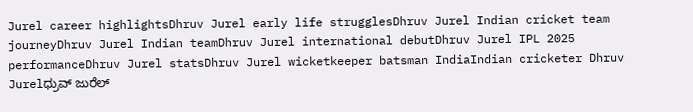Jurel career highlightsDhruv Jurel early life strugglesDhruv Jurel Indian cricket team journeyDhruv Jurel Indian teamDhruv Jurel international debutDhruv Jurel IPL 2025 performanceDhruv Jurel statsDhruv Jurel wicketkeeper batsman IndiaIndian cricketer Dhruv Jurelಧ್ರುವ್ ಜುರೆಲ್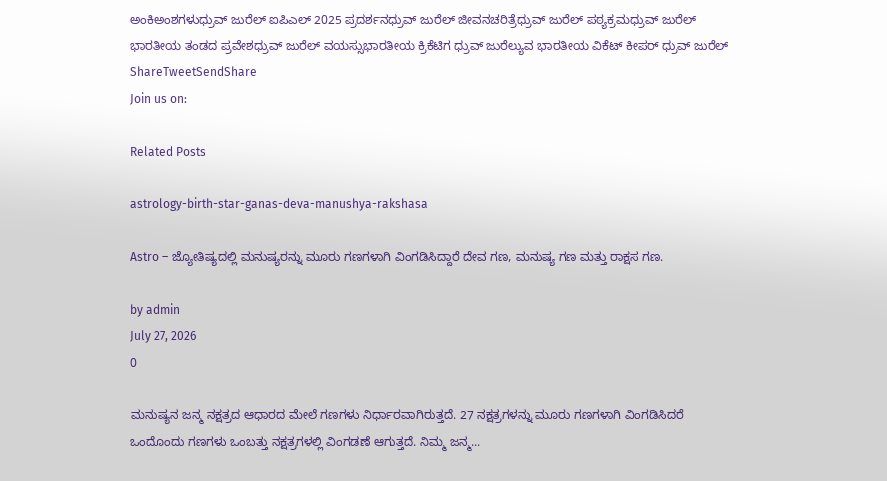ಅಂಕಿಅಂಶಗಳುಧ್ರುವ್ ಜುರೆಲ್ ಐಪಿಎಲ್ 2025 ಪ್ರದರ್ಶನಧ್ರುವ್ ಜುರೆಲ್ ಜೀವನಚರಿತ್ರೆಧ್ರುವ್ ಜುರೆಲ್ ಪಠ್ಯಕ್ರಮಧ್ರುವ್ ಜುರೆಲ್ ಭಾರತೀಯ ತಂಡದ ಪ್ರವೇಶಧ್ರುವ್ ಜುರೆಲ್ ವಯಸ್ಸುಭಾರತೀಯ ಕ್ರಿಕೆಟಿಗ ಧ್ರುವ್ ಜುರೆಲ್ಯುವ ಭಾರತೀಯ ವಿಕೆಟ್ ಕೀಪರ್ ಧ್ರುವ್ ಜುರೆಲ್
ShareTweetSendShare
Join us on:

Related Posts

astrology-birth-star-ganas-deva-manushya-rakshasa

Astro – ಜ್ಯೋತಿಷ್ಯದಲ್ಲಿ ಮನುಷ್ಯರನ್ನು ಮೂರು ಗಣಗಳಾಗಿ ವಿಂಗಡಿಸಿದ್ದಾರೆ ದೇವ ಗಣ, ಮನುಷ್ಯ ಗಣ ಮತ್ತು ರಾಕ್ಷಸ ಗಣ.

by admin
July 27, 2026
0

ಮನುಷ್ಯನ ಜನ್ಮ ನಕ್ಷತ್ರದ ಆಧಾರದ ಮೇಲೆ ಗಣಗಳು ನಿರ್ಧಾರವಾಗಿರುತ್ತದೆ. 27 ನಕ್ಷತ್ರಗಳನ್ನು ಮೂರು ಗಣಗಳಾಗಿ ವಿಂಗಡಿಸಿದರೆ ಒಂದೊಂದು ಗಣಗಳು ಒಂಬತ್ತು ನಕ್ಷತ್ರಗಳಲ್ಲಿ ವಿಂಗಡಣೆ ಆಗುತ್ತದೆ. ನಿಮ್ಮ ಜನ್ಮ...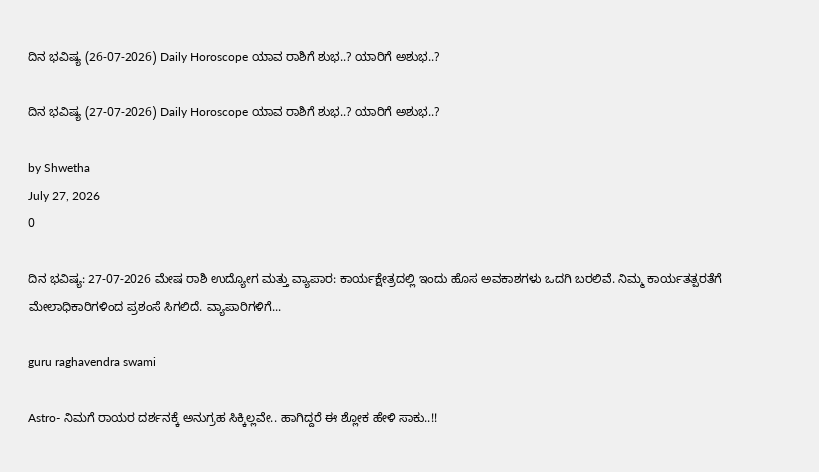ದಿನ ಭವಿಷ್ಯ (26-07-2026) Daily Horoscope ಯಾವ ರಾಶಿಗೆ ಶುಭ..? ಯಾರಿಗೆ ಅಶುಭ..?

ದಿನ ಭವಿಷ್ಯ (27-07-2026) Daily Horoscope ಯಾವ ರಾಶಿಗೆ ಶುಭ..? ಯಾರಿಗೆ ಅಶುಭ..?

by Shwetha
July 27, 2026
0

ದಿನ ಭವಿಷ್ಯ: 27-07-2026 ಮೇಷ ರಾಶಿ ಉದ್ಯೋಗ ಮತ್ತು ವ್ಯಾಪಾರ: ಕಾರ್ಯಕ್ಷೇತ್ರದಲ್ಲಿ ಇಂದು ಹೊಸ ಅವಕಾಶಗಳು ಒದಗಿ ಬರಲಿವೆ. ನಿಮ್ಮ ಕಾರ್ಯತತ್ಪರತೆಗೆ ಮೇಲಾಧಿಕಾರಿಗಳಿಂದ ಪ್ರಶಂಸೆ ಸಿಗಲಿದೆ. ವ್ಯಾಪಾರಿಗಳಿಗೆ...

guru raghavendra swami

Astro- ನಿಮಗೆ ರಾಯರ ದರ್ಶನಕ್ಕೆ ಅನುಗ್ರಹ ಸಿಕ್ಕಿಲ್ಲವೇ.. ಹಾಗಿದ್ದರೆ ಈ ಶ್ಲೋಕ ಹೇಳಿ ಸಾಕು..!!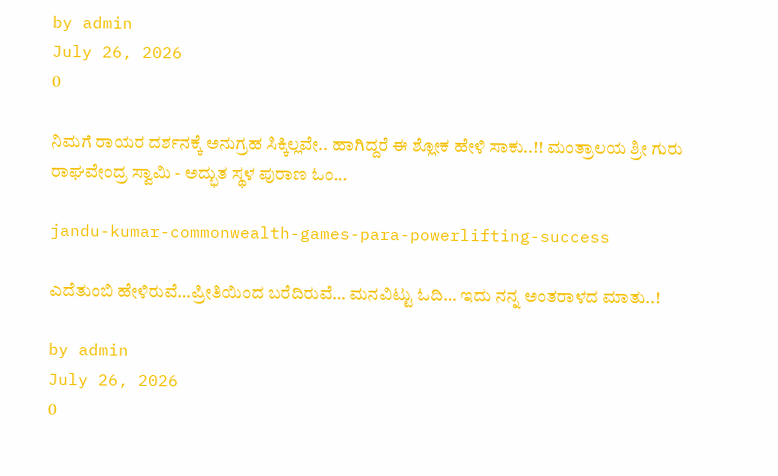by admin
July 26, 2026
0

ನಿಮಗೆ ರಾಯರ ದರ್ಶನಕ್ಕೆ ಅನುಗ್ರಹ ಸಿಕ್ಕಿಲ್ಲವೇ.. ಹಾಗಿದ್ದರೆ ಈ ಶ್ಲೋಕ ಹೇಳಿ ಸಾಕು..!! ಮಂತ್ರಾಲಯ ಶ್ರೀ ಗುರು ರಾಘವೇಂದ್ರ ಸ್ವಾಮಿ - ಅದ್ಭುತ ಸ್ಥಳ ಪುರಾಣ ಓಂ...

jandu-kumar-commonwealth-games-para-powerlifting-success

ಎದೆತುಂಬಿ ಹೇಳಿರುವೆ…ಪ್ರೀತಿಯಿಂದ ಬರೆದಿರುವೆ… ಮನವಿಟ್ಟು ಓದಿ… ಇದು ನನ್ನ ಅಂತರಾಳದ ಮಾತು..!

by admin
July 26, 2026
0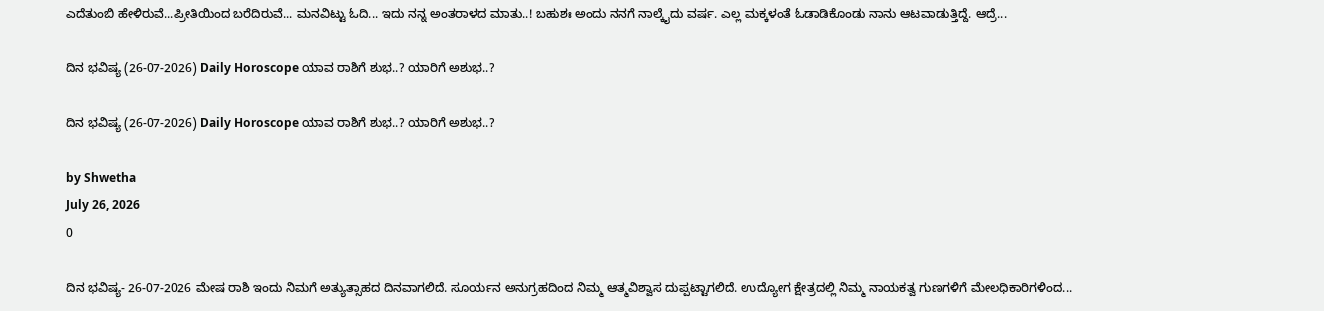ಎದೆತುಂಬಿ ಹೇಳಿರುವೆ...ಪ್ರೀತಿಯಿಂದ ಬರೆದಿರುವೆ... ಮನವಿಟ್ಟು ಓದಿ... ಇದು ನನ್ನ ಅಂತರಾಳದ ಮಾತು..! ಬಹುಶಃ ಅಂದು ನನಗೆ ನಾಲ್ಕೈದು ವರ್ಷ. ಎಲ್ಲ ಮಕ್ಕಳಂತೆ ಓಡಾಡಿಕೊಂಡು ನಾನು ಆಟವಾಡುತ್ತಿದ್ದೆ. ಆದ್ರೆ...

ದಿನ ಭವಿಷ್ಯ (26-07-2026) Daily Horoscope ಯಾವ ರಾಶಿಗೆ ಶುಭ..? ಯಾರಿಗೆ ಅಶುಭ..?

ದಿನ ಭವಿಷ್ಯ (26-07-2026) Daily Horoscope ಯಾವ ರಾಶಿಗೆ ಶುಭ..? ಯಾರಿಗೆ ಅಶುಭ..?

by Shwetha
July 26, 2026
0

ದಿನ ಭವಿಷ್ಯ- 26-07-2026 ಮೇಷ ರಾಶಿ ಇಂದು ನಿಮಗೆ ಅತ್ಯುತ್ಸಾಹದ ದಿನವಾಗಲಿದೆ. ಸೂರ್ಯನ ಅನುಗ್ರಹದಿಂದ ನಿಮ್ಮ ಆತ್ಮವಿಶ್ವಾಸ ದುಪ್ಪಟ್ಟಾಗಲಿದೆ. ಉದ್ಯೋಗ ಕ್ಷೇತ್ರದಲ್ಲಿ ನಿಮ್ಮ ನಾಯಕತ್ವ ಗುಣಗಳಿಗೆ ಮೇಲಧಿಕಾರಿಗಳಿಂದ...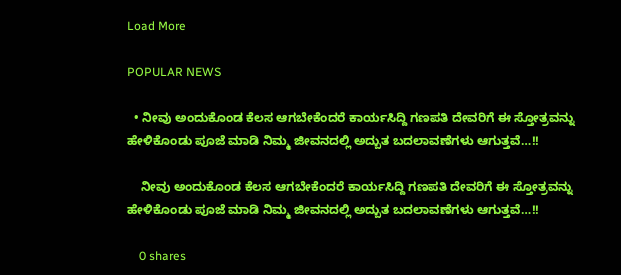Load More

POPULAR NEWS

  • ನೀವು ಅಂದುಕೊಂಡ ಕೆಲಸ ಆಗಬೇಕೆಂದರೆ ಕಾರ್ಯಸಿದ್ದಿ ಗಣಪತಿ ದೇವರಿಗೆ ಈ ಸ್ತೋತ್ರವನ್ನು ಹೇಳಿಕೊಂಡು ಪೂಜೆ ಮಾಡಿ ನಿಮ್ಮ ಜೀವನದಲ್ಲಿ ಅದ್ಬುತ ಬದಲಾವಣೆಗಳು ಆಗುತ್ತವೆ…!!

    ನೀವು ಅಂದುಕೊಂಡ ಕೆಲಸ ಆಗಬೇಕೆಂದರೆ ಕಾರ್ಯಸಿದ್ದಿ ಗಣಪತಿ ದೇವರಿಗೆ ಈ ಸ್ತೋತ್ರವನ್ನು ಹೇಳಿಕೊಂಡು ಪೂಜೆ ಮಾಡಿ ನಿಮ್ಮ ಜೀವನದಲ್ಲಿ ಅದ್ಬುತ ಬದಲಾವಣೆಗಳು ಆಗುತ್ತವೆ…!!

    0 shares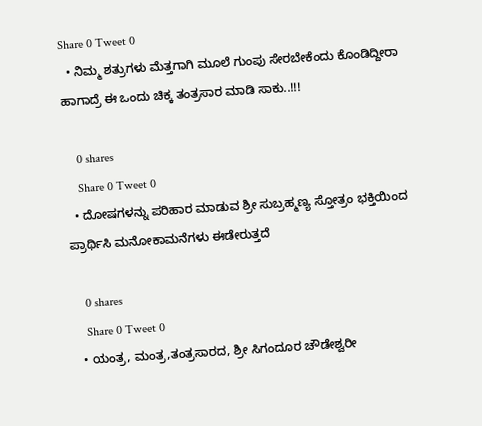Share 0 Tweet 0
  • ನಿಮ್ಮ ಶತ್ರುಗಳು ಮೆತ್ತಗಾಗಿ ಮೂಲೆ ಗುಂಪು ಸೇರಬೇಕೆಂದು ಕೊಂಡಿದ್ದೀರಾ ಹಾಗಾದ್ರೆ ಈ ಒಂದು ಚಿಕ್ಕ ತಂತ್ರಸಾರ ಮಾಡಿ ಸಾಕು..!!!

    0 shares
    Share 0 Tweet 0
  • ದೋಷಗಳನ್ನು ಪರಿಹಾರ ಮಾಡುವ ಶ್ರೀ ಸುಬ್ರಹ್ಮಣ್ಯ ಸ್ತೋತ್ರಂ ಭಕ್ತಿಯಿಂದ ಪ್ರಾರ್ಥಿಸಿ ಮನೋಕಾಮನೆಗಳು ಈಡೇರುತ್ತದೆ

    0 shares
    Share 0 Tweet 0
  • ಯಂತ್ರ, ಮಂತ್ರ,ತಂತ್ರಸಾರದ, ಶ್ರೀ ಸಿಗಂದೂರ ಚೌಡೇಶ್ವರೀ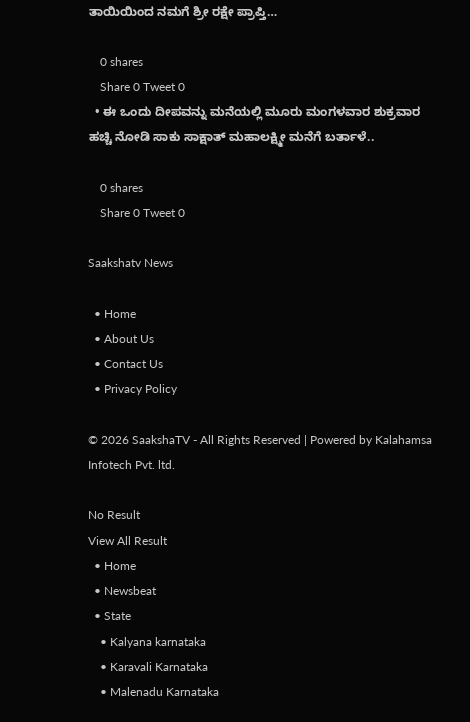ತಾಯಿಯಿಂದ ನಮಗೆ ಶ್ರೀ ರಕ್ಷೇ ಪ್ರಾಪ್ತಿ…

    0 shares
    Share 0 Tweet 0
  • ಈ ಒಂದು ದೀಪವನ್ನು ಮನೆಯಲ್ಲಿ ಮೂರು ಮಂಗಳವಾರ ಶುಕ್ರವಾರ ಹಚ್ಚಿ ನೋಡಿ ಸಾಕು ಸಾಕ್ಷಾತ್ ಮಹಾಲಕ್ಷ್ಮೀ ಮನೆಗೆ ಬರ್ತಾಳೆ..

    0 shares
    Share 0 Tweet 0

Saakshatv News

  • Home
  • About Us
  • Contact Us
  • Privacy Policy

© 2026 SaakshaTV - All Rights Reserved | Powered by Kalahamsa Infotech Pvt. ltd.

No Result
View All Result
  • Home
  • Newsbeat
  • State
    • Kalyana karnataka
    • Karavali Karnataka
    • Malenadu Karnataka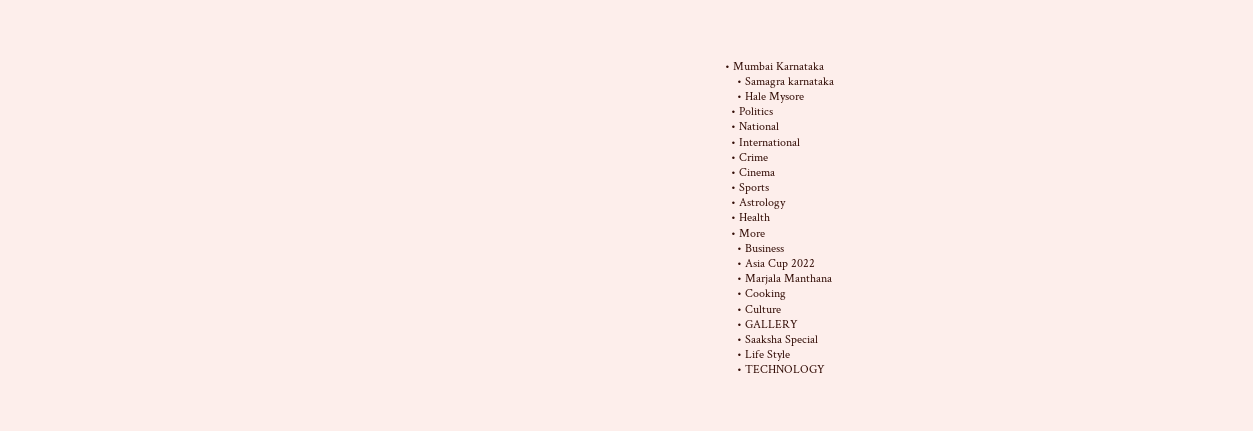• Mumbai Karnataka
    • Samagra karnataka
    • Hale Mysore
  • Politics
  • National
  • International
  • Crime
  • Cinema
  • Sports
  • Astrology
  • Health
  • More
    • Business
    • Asia Cup 2022
    • Marjala Manthana
    • Cooking
    • Culture
    • GALLERY
    • Saaksha Special
    • Life Style
    • TECHNOLOGY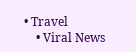• Travel
    • Viral News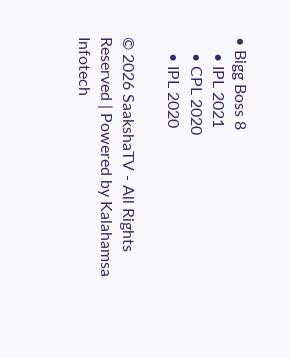• Bigg Boss 8
    • IPL 2021
    • CPL 2020
    • IPL 2020

© 2026 SaakshaTV - All Rights Reserved | Powered by Kalahamsa Infotech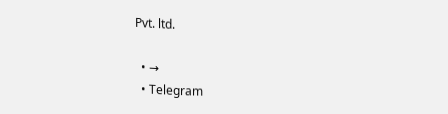Pvt. ltd.

  • →
  • Telegram